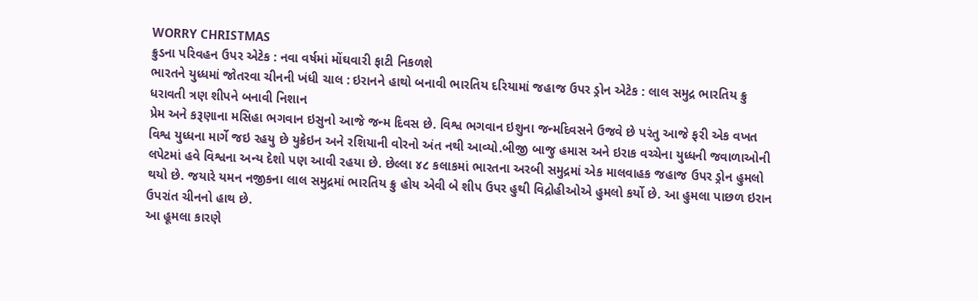WORRY CHRISTMAS
ક્રુડના પરિવહન ઉપર એટેક : નવા વર્ષમાં મોંઘવારી ફાટી નિકળશે
ભારતને યુધ્ધમાં જોતરવા ચીનની ખંધી ચાલ : ઇરાનને હાથો બનાવી ભારતિય દરિયામાં જહાજ ઉપર ડ્રોન એટેક : લાલ સમુદ્ર ભારતિય ક્રુ ધરાવતી ત્રણ શીપને બનાવી નિશાન
પ્રેમ અને કરૂણાના મસિહા ભગવાન ઇસુનો આજે જન્મ દિવસ છે. વિશ્વ ભગવાન ઇશુના જન્મદિવસને ઉજવે છે પરંતુ આજે ફરી એક વખત વિશ્વ યુધ્ધના માર્ગે જઇ રહયુ છે યુક્રેઇન અને રશિયાની વોરનો અંત નથી આવ્યો.બીજી બાજુ હમાસ અને ઇરાક વચ્ચેના યુધ્ધની જવાળાઓની લપેટમાં હવે વિશ્વના અન્ય દેશો પણ આવી રહયા છે. છેલ્લા ૪૮ કલાકમાં ભારતના અરબી સમુદ્રમાં એક માલવાહક જહાજ ઉપર ડ્રોન હુમલો થયો છે. જયારે યમન નજીકના લાલ સમુદ્રમાં ભારતિય ક્રુ હોય એવી બે શીપ ઉપર હુથી વિદ્રોહીઓએ હુમલો કર્યો છે. આ હુમલા પાછળ ઇરાન ઉપરાંત ચીનનો હાથ છે.
આ હૂમલા કારણે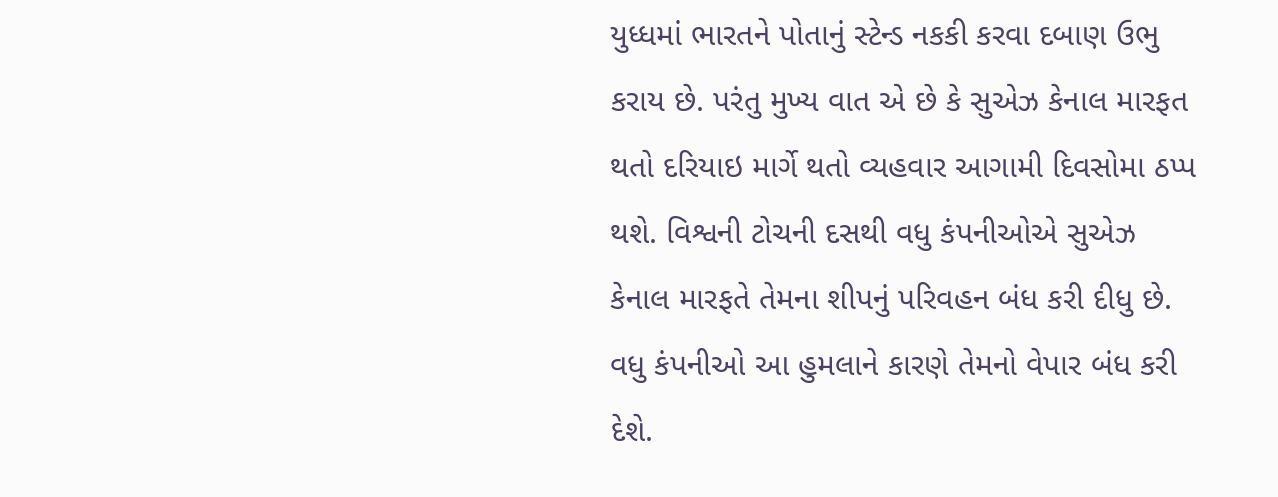યુધ્ધમાં ભારતને પોતાનું સ્ટેન્ડ નકકી કરવા દબાણ ઉભુ કરાય છે. પરંતુ મુખ્ય વાત એ છે કે સુએઝ કેનાલ મારફત થતો દરિયાઇ માર્ગે થતો વ્યહવાર આગામી દિવસોમા ઠપ્પ થશે. વિશ્વની ટોચની દસથી વધુ કંપનીઓએ સુએઝ કેનાલ મારફતે તેમના શીપનું પરિવહન બંધ કરી દીધુ છે. વધુ કંપનીઓ આ હુમલાને કારણે તેમનો વેપાર બંધ કરી દેશે.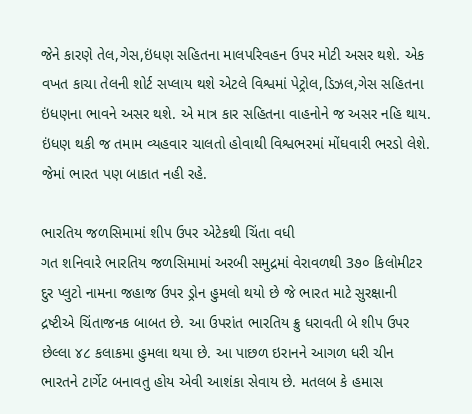જેને કારણે તેલ,ગેસ,ઇંધણ સહિતના માલપરિવહન ઉપર મોટી અસર થશે. એક વખત કાચા તેલની શોર્ટ સપ્લાય થશે એટલે વિશ્વમાં પેટ્રોલ,ડિઝલ,ગેસ સહિતના ઇંધણના ભાવને અસર થશે. એ માત્ર કાર સહિતના વાહનોને જ અસર નહિ થાય. ઇંધણ થકી જ તમામ વ્યહવાર ચાલતો હોવાથી વિશ્વભરમાં મોંઘવારી ભરડો લેશે. જેમાં ભારત પણ બાકાત નહી રહે.

ભારતિય જળસિમામાં શીપ ઉપર એટેકથી ચિંતા વધી
ગત શનિવારે ભારતિય જળસિમામાં અરબી સમુદ્રમાં વેરાવળથી 3૭૦ કિલોમીટર દુર પ્લુટો નામના જહાજ ઉપર ડ્રોન હુમલો થયો છે જે ભારત માટે સુરક્ષાની દ્રષ્ટીએ ચિંતાજનક બાબત છે. આ ઉપરાંત ભારતિય ક્રુ ધરાવતી બે શીપ ઉપર છેલ્લા ૪૮ કલાકમા હુમલા થયા છે. આ પાછળ ઇરાનને આગળ ધરી ચીન ભારતને ટાર્ગેટ બનાવતુ હોય એવી આશંકા સેવાય છે. મતલબ કે હમાસ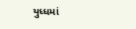યુધ્ધમાં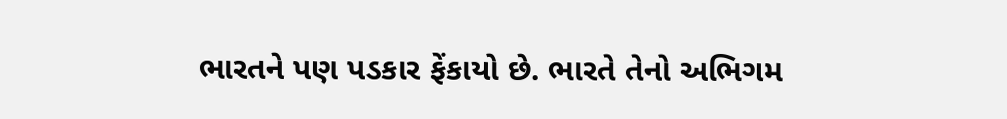ભારતને પણ પડકાર ફેંકાયો છે. ભારતે તેનો અભિગમ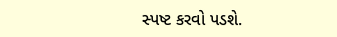સ્પષ્ટ કરવો પડશે.